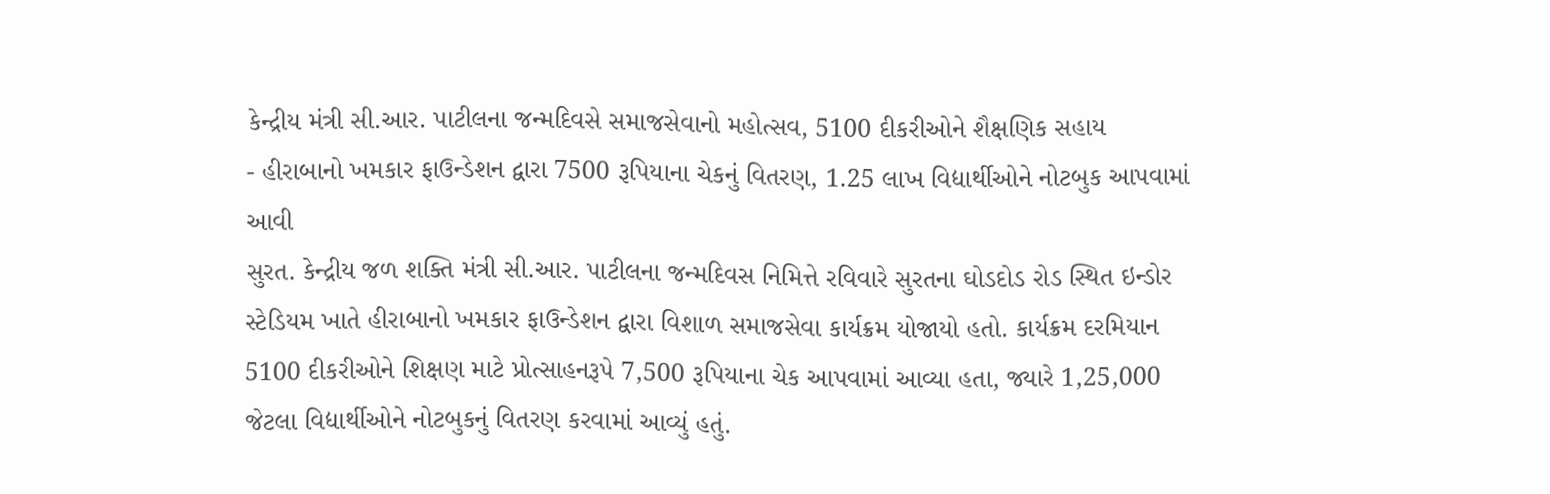કેન્દ્રીય મંત્રી સી.આર. પાટીલના જન્મદિવસે સમાજસેવાનો મહોત્સવ, 5100 દીકરીઓને શૈક્ષણિક સહાય
- હીરાબાનો ખમકાર ફાઉન્ડેશન દ્વારા 7500 રૂપિયાના ચેકનું વિતરણ, 1.25 લાખ વિદ્યાર્થીઓને નોટબુક આપવામાં આવી
સુરત. કેન્દ્રીય જળ શક્તિ મંત્રી સી.આર. પાટીલના જન્મદિવસ નિમિત્તે રવિવારે સુરતના ઘોડદોડ રોડ સ્થિત ઇન્ડોર સ્ટેડિયમ ખાતે હીરાબાનો ખમકાર ફાઉન્ડેશન દ્વારા વિશાળ સમાજસેવા કાર્યક્રમ યોજાયો હતો. કાર્યક્રમ દરમિયાન 5100 દીકરીઓને શિક્ષણ માટે પ્રોત્સાહનરૂપે 7,500 રૂપિયાના ચેક આપવામાં આવ્યા હતા, જ્યારે 1,25,000 જેટલા વિદ્યાર્થીઓને નોટબુકનું વિતરણ કરવામાં આવ્યું હતું.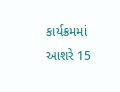કાર્યક્રમમાં આશરે 15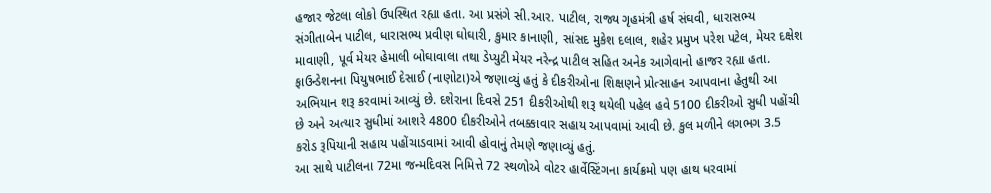હજાર જેટલા લોકો ઉપસ્થિત રહ્યા હતા. આ પ્રસંગે સી.આર. પાટીલ, રાજ્ય ગૃહમંત્રી હર્ષ સંઘવી, ધારાસભ્ય સંગીતાબેન પાટીલ, ધારાસભ્ય પ્રવીણ ઘોઘારી, કુમાર કાનાણી, સાંસદ મુકેશ દલાલ, શહેર પ્રમુખ પરેશ પટેલ, મેયર દક્ષેશ માવાણી, પૂર્વ મેયર હેમાલી બોઘાવાલા તથા ડેપ્યુટી મેયર નરેન્દ્ર પાટીલ સહિત અનેક આગેવાનો હાજર રહ્યા હતા.
ફાઉન્ડેશનના પિયુષભાઈ દેસાઈ (નાણોટા)એ જણાવ્યું હતું કે દીકરીઓના શિક્ષણને પ્રોત્સાહન આપવાના હેતુથી આ અભિયાન શરૂ કરવામાં આવ્યું છે. દશેરાના દિવસે 251 દીકરીઓથી શરૂ થયેલી પહેલ હવે 5100 દીકરીઓ સુધી પહોંચી છે અને અત્યાર સુધીમાં આશરે 4800 દીકરીઓને તબક્કાવાર સહાય આપવામાં આવી છે. કુલ મળીને લગભગ 3.5 કરોડ રૂપિયાની સહાય પહોંચાડવામાં આવી હોવાનું તેમણે જણાવ્યું હતું.
આ સાથે પાટીલના 72મા જન્મદિવસ નિમિત્તે 72 સ્થળોએ વોટર હાર્વેસ્ટિંગના કાર્યક્રમો પણ હાથ ધરવામાં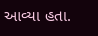આવ્યા હતા.